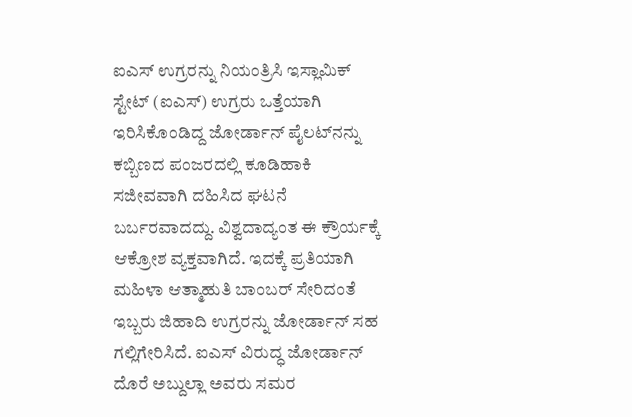ಐಎಸ್ ಉಗ್ರರನ್ನು ನಿಯಂತ್ರಿಸಿ ಇಸ್ಲಾಮಿಕ್‌ ಸ್ಟೇಟ್‌ (ಐಎಸ್‌) ಉಗ್ರರು ಒತ್ತೆಯಾಗಿ ಇರಿಸಿಕೊಂಡಿದ್ದ ಜೋರ್ಡಾನ್ ಪೈಲಟ್‌ನನ್ನು ಕಬ್ಬಿಣದ ಪಂಜರದಲ್ಲಿ ಕೂಡಿಹಾಕಿ ಸಜೀವವಾಗಿ ದಹಿಸಿದ ಘಟನೆ ಬರ್ಬರವಾದದ್ದು. ವಿಶ್ವದಾದ್ಯಂತ ಈ ಕ್ರೌರ್ಯಕ್ಕೆ ಆಕ್ರೋಶ ವ್ಯಕ್ತವಾಗಿದೆ. ಇದಕ್ಕೆ ಪ್ರತಿಯಾಗಿ ಮಹಿಳಾ ಆತ್ಮಾಹುತಿ ಬಾಂಬರ್ ಸೇರಿದಂತೆ ಇಬ್ಬರು ಜಿಹಾದಿ ಉಗ್ರರನ್ನು ಜೋರ್ಡಾನ್ ಸಹ ಗಲ್ಲಿಗೇರಿಸಿದೆ. ಐಎಸ್‌ ವಿರುದ್ಧ ಜೋರ್ಡಾನ್‌ ದೊರೆ ಅಬ್ದುಲ್ಲಾ ಅವರು ಸಮರ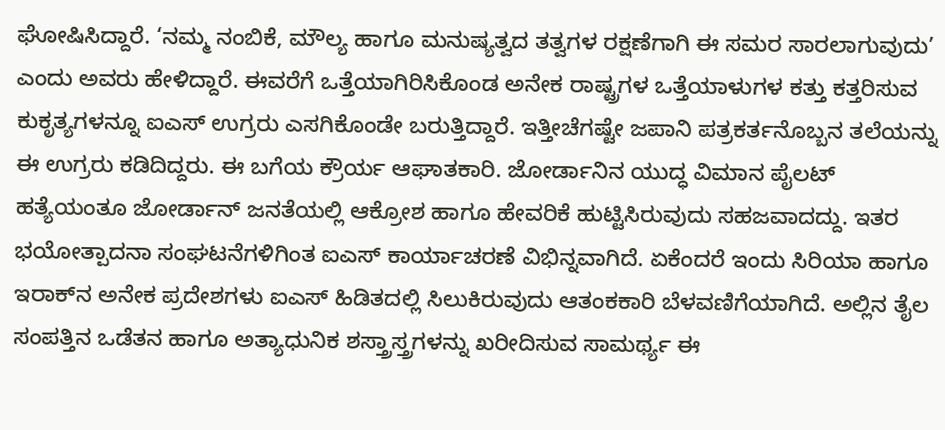ಘೋಷಿಸಿದ್ದಾರೆ. ‘ನಮ್ಮ ನಂಬಿಕೆ, ಮೌಲ್ಯ ಹಾಗೂ ಮನುಷ್ಯತ್ವದ ತತ್ವಗಳ ರಕ್ಷಣೆಗಾಗಿ ಈ ಸಮರ ಸಾರಲಾಗುವುದು’ ಎಂದು ಅವರು ಹೇಳಿದ್ದಾರೆ. ಈವರೆಗೆ ಒತ್ತೆಯಾಗಿರಿಸಿಕೊಂಡ ಅನೇಕ ರಾಷ್ಟ್ರಗಳ ಒತ್ತೆಯಾಳುಗಳ ಕತ್ತು ಕತ್ತರಿಸುವ ಕುಕೃತ್ಯಗಳನ್ನೂ ಐಎಸ್ ಉಗ್ರರು ಎಸಗಿಕೊಂಡೇ ಬರುತ್ತಿದ್ದಾರೆ. ಇತ್ತೀಚೆಗಷ್ಟೇ ಜಪಾನಿ ಪತ್ರಕರ್ತನೊಬ್ಬನ ತಲೆಯನ್ನು ಈ ಉಗ್ರರು ಕಡಿದಿದ್ದರು. ಈ ಬಗೆಯ ಕ್ರೌರ್ಯ ಆಘಾತಕಾರಿ. ಜೋರ್ಡಾನಿನ ಯುದ್ಧ ವಿಮಾನ ಪೈಲಟ್ ಹತ್ಯೆಯಂತೂ ಜೋರ್ಡಾನ್ ಜನತೆಯಲ್ಲಿ ಆಕ್ರೋಶ ಹಾಗೂ ಹೇವರಿಕೆ ಹುಟ್ಟಿಸಿರುವುದು ಸಹಜವಾದದ್ದು. ಇತರ ಭಯೋತ್ಪಾದನಾ ಸಂಘಟನೆಗಳಿಗಿಂತ ಐಎಸ್ ಕಾರ್ಯಾಚರಣೆ ವಿಭಿನ್ನವಾಗಿದೆ. ಏಕೆಂದರೆ ಇಂದು ಸಿರಿಯಾ ಹಾಗೂ ಇರಾಕ್‌ನ ಅನೇಕ ಪ್ರದೇಶಗಳು ಐಎಸ್ ಹಿಡಿತದಲ್ಲಿ ಸಿಲುಕಿರುವುದು ಆತಂಕಕಾರಿ ಬೆಳವಣಿಗೆಯಾಗಿದೆ. ಅಲ್ಲಿನ ತೈಲ ಸಂಪತ್ತಿನ ಒಡೆತನ ಹಾಗೂ ಅತ್ಯಾಧುನಿಕ ಶಸ್ತ್ರಾಸ್ತ್ರಗಳನ್ನು ಖರೀದಿಸುವ ಸಾಮರ್ಥ್ಯ ಈ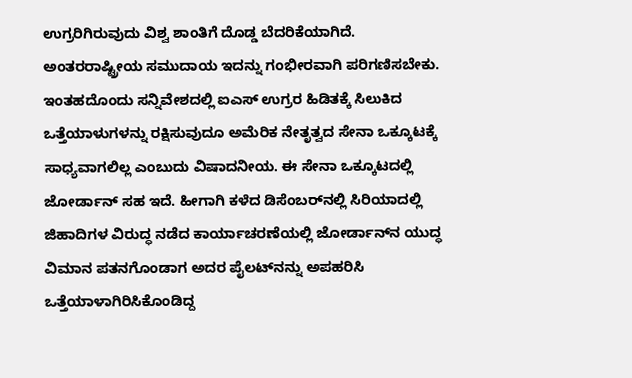ಉಗ್ರರಿಗಿರುವುದು ವಿಶ್ವ ಶಾಂತಿಗೆ ದೊಡ್ಡ ಬೆದರಿಕೆಯಾಗಿದೆ. ಅಂತರರಾಷ್ಟ್ರೀಯ ಸಮುದಾಯ ಇದನ್ನು ಗಂಭೀರವಾಗಿ ಪರಿಗಣಿಸಬೇಕು. ಇಂತಹದೊಂದು ಸನ್ನಿವೇಶದಲ್ಲಿ ಐಎಸ್ ಉಗ್ರರ ಹಿಡಿತಕ್ಕೆ ಸಿಲುಕಿದ ಒತ್ತೆಯಾಳುಗಳನ್ನು ರಕ್ಷಿಸುವುದೂ ಅಮೆರಿಕ ನೇತೃತ್ವದ ಸೇನಾ ಒಕ್ಕೂಟಕ್ಕೆ ಸಾಧ್ಯವಾಗಲಿಲ್ಲ ಎಂಬುದು ವಿಷಾದನೀಯ. ಈ ಸೇನಾ ಒಕ್ಕೂಟದಲ್ಲಿ ಜೋರ್ಡಾನ್ ಸಹ ಇದೆ. ಹೀಗಾಗಿ ಕಳೆದ ಡಿಸೆಂಬರ್‌ನಲ್ಲಿ ಸಿರಿಯಾದಲ್ಲಿ ಜಿಹಾದಿಗಳ ವಿರುದ್ಧ ನಡೆದ ಕಾರ್ಯಾಚರಣೆಯಲ್ಲಿ ಜೋರ್ಡಾನ್‌ನ ಯುದ್ಧ ವಿಮಾನ ಪತನಗೊಂಡಾಗ ಅದರ ಪೈಲಟ್‌ನನ್ನು ಅಪಹರಿಸಿ ಒತ್ತೆಯಾಳಾಗಿರಿಸಿಕೊಂಡಿದ್ದ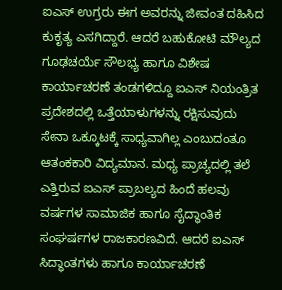ಐಎಸ್ ಉಗ್ರರು ಈಗ ಅವರನ್ನು ಜೀವಂತ ದಹಿಸಿದ ಕುಕೃತ್ಯ ಎಸಗಿದ್ದಾರೆ. ಆದರೆ ಬಹುಕೋಟಿ ಮೌಲ್ಯದ ಗೂಢಚರ್ಯೆ ಸೌಲಭ್ಯ ಹಾಗೂ ವಿಶೇಷ ಕಾರ್ಯಾಚರಣೆ ತಂಡಗಳಿದ್ದೂ ಐಎಸ್ ನಿಯಂತ್ರಿತ ಪ್ರದೇಶದಲ್ಲಿ ಒತ್ತೆಯಾಳುಗಳನ್ನು ರಕ್ಷಿಸುವುದು ಸೇನಾ ಒಕ್ಕೂಟಕ್ಕೆ ಸಾಧ್ಯವಾಗಿಲ್ಲ ಎಂಬುದಂತೂ ಆತಂಕಕಾರಿ ವಿದ್ಯಮಾನ. ಮಧ್ಯ ಪ್ರಾಚ್ಯದಲ್ಲಿ ತಲೆ ಎತ್ತಿರುವ ಐಎಸ್ ಪ್ರಾಬಲ್ಯದ ಹಿಂದೆ ಹಲವು ವರ್ಷಗಳ ಸಾಮಾಜಿಕ ಹಾಗೂ ಸೈದ್ಧಾಂತಿಕ ಸಂಘರ್ಷಗಳ ರಾಜಕಾರಣವಿದೆ. ಆದರೆ ಐಎಸ್ ಸಿದ್ಧಾಂತಗಳು ಹಾಗೂ ಕಾರ್ಯಾಚರಣೆ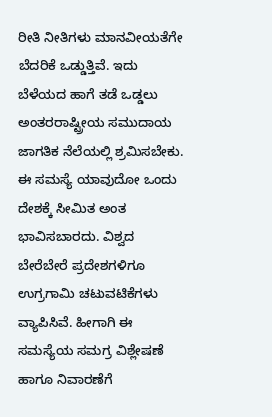ರೀತಿ ನೀತಿಗಳು ಮಾನವೀಯತೆಗೇ ಬೆದರಿಕೆ ಒಡ್ಡುತ್ತಿವೆ. ಇದು ಬೆಳೆಯದ ಹಾಗೆ ತಡೆ ಒಡ್ಡಲು ಅಂತರರಾಷ್ಟ್ರೀಯ ಸಮುದಾಯ ಜಾಗತಿಕ ನೆಲೆಯಲ್ಲಿ ಶ್ರಮಿಸಬೇಕು. ಈ ಸಮಸ್ಯೆ ಯಾವುದೋ ಒಂದು ದೇಶಕ್ಕೆ ಸೀಮಿತ ಅಂತ ಭಾವಿಸಬಾರದು. ವಿಶ್ವದ ಬೇರೆಬೇರೆ ಪ್ರದೇಶಗಳಿಗೂ ಉಗ್ರಗಾಮಿ ಚಟುವಟಿಕೆಗಳು ವ್ಯಾಪಿಸಿವೆ. ಹೀಗಾಗಿ ಈ ಸಮಸ್ಯೆಯ ಸಮಗ್ರ ವಿಶ್ಲೇಷಣೆ ಹಾಗೂ ನಿವಾರಣೆಗೆ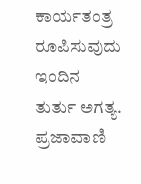ಕಾರ್ಯತಂತ್ರ ರೂಪಿಸುವುದು ಇಂದಿನ ತುರ್ತು ಅಗತ್ಯ. ಪ್ರಜಾವಾಣಿ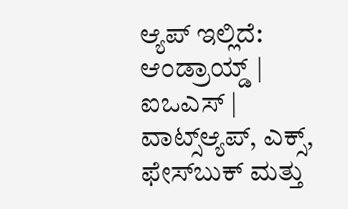ಆ್ಯಪ್ ಇಲ್ಲಿದೆ: ಆಂಡ್ರಾಯ್ಡ್ | ಐಒಎಸ್ | ವಾಟ್ಸ್ಆ್ಯಪ್, ಎಕ್ಸ್, ಫೇಸ್‌ಬುಕ್ ಮತ್ತು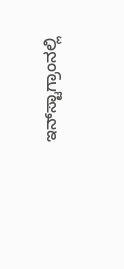ಇನ್‌ಸ್ಟಾಗ್ರಾಂನಲ್ಲಿ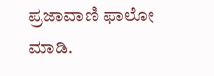ಪ್ರಜಾವಾಣಿ ಫಾಲೋ ಮಾಡಿ.